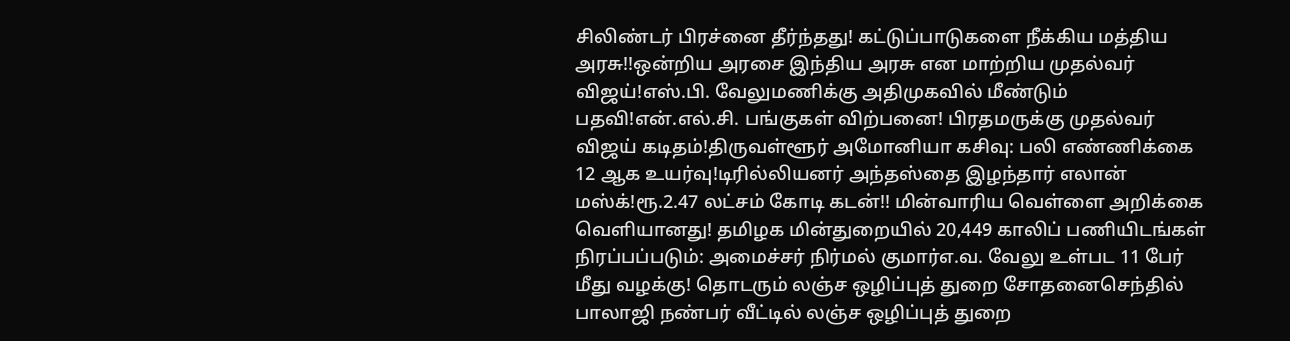சிலிண்டர் பிரச்னை தீர்ந்தது! கட்டுப்பாடுகளை நீக்கிய மத்திய அரசு!!ஒன்றிய அரசை இந்திய அரசு என மாற்றிய முதல்வர் விஜய்!எஸ்.பி. வேலுமணிக்கு அதிமுகவில் மீண்டும் பதவி!என்.எல்.சி. பங்குகள் விற்பனை! பிரதமருக்கு முதல்வர் விஜய் கடிதம்!திருவள்ளூர் அமோனியா கசிவு: பலி எண்ணிக்கை 12 ஆக உயர்வு!டிரில்லியனர் அந்தஸ்தை இழந்தார் எலான் மஸ்க்!ரூ.2.47 லட்சம் கோடி கடன்!! மின்வாரிய வெள்ளை அறிக்கை வெளியானது! தமிழக மின்துறையில் 20,449 காலிப் பணியிடங்கள் நிரப்பப்படும்: அமைச்சர் நிர்மல் குமார்எ.வ. வேலு உள்பட 11 பேர் மீது வழக்கு! தொடரும் லஞ்ச ஒழிப்புத் துறை சோதனைசெந்தில் பாலாஜி நண்பர் வீட்டில் லஞ்ச ஒழிப்புத் துறை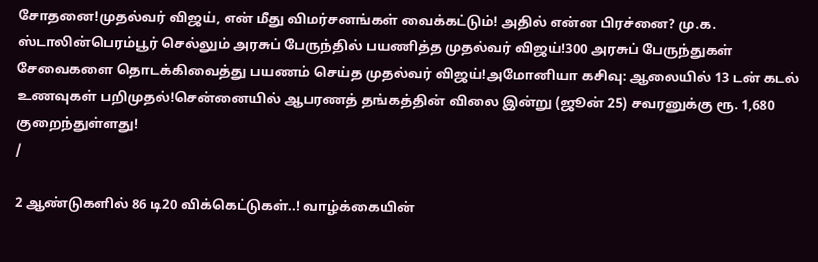சோதனை!முதல்வர் விஜய், என் மீது விமர்சனங்கள் வைக்கட்டும்! அதில் என்ன பிரச்னை? மு.க. ஸ்டாலின்பெரம்பூர் செல்லும் அரசுப் பேருந்தில் பயணித்த முதல்வர் விஜய்!300 அரசுப் பேருந்துகள் சேவைகளை தொடக்கிவைத்து பயணம் செய்த முதல்வர் விஜய்!அமோனியா கசிவு: ஆலையில் 13 டன் கடல் உணவுகள் பறிமுதல்!சென்னையில் ஆபரணத் தங்கத்தின் விலை இன்று (ஜூன் 25) சவரனுக்கு ரூ. 1,680 குறைந்துள்ளது!
/

2 ஆண்டுகளில் 86 டி20 விக்கெட்டுகள்..! வாழ்க்கையின்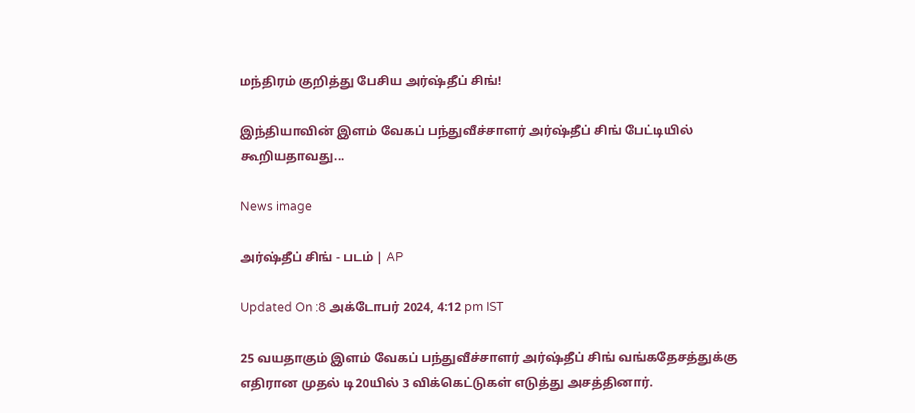மந்திரம் குறித்து பேசிய அர்ஷ்தீப் சிங்!

இந்தியாவின் இளம் வேகப் பந்துவீச்சாளர் அர்ஷ்தீப் சிங் பேட்டியில் கூறியதாவது...

News image

அர்ஷ்தீப் சிங் - படம் | AP

Updated On :8 அக்டோபர் 2024, 4:12 pm IST

25 வயதாகும் இளம் வேகப் பந்துவீச்சாளர் அர்ஷ்தீப் சிங் வங்கதேசத்துக்கு எதிரான முதல் டி20யில் 3 விக்கெட்டுகள் எடுத்து அசத்தினார்.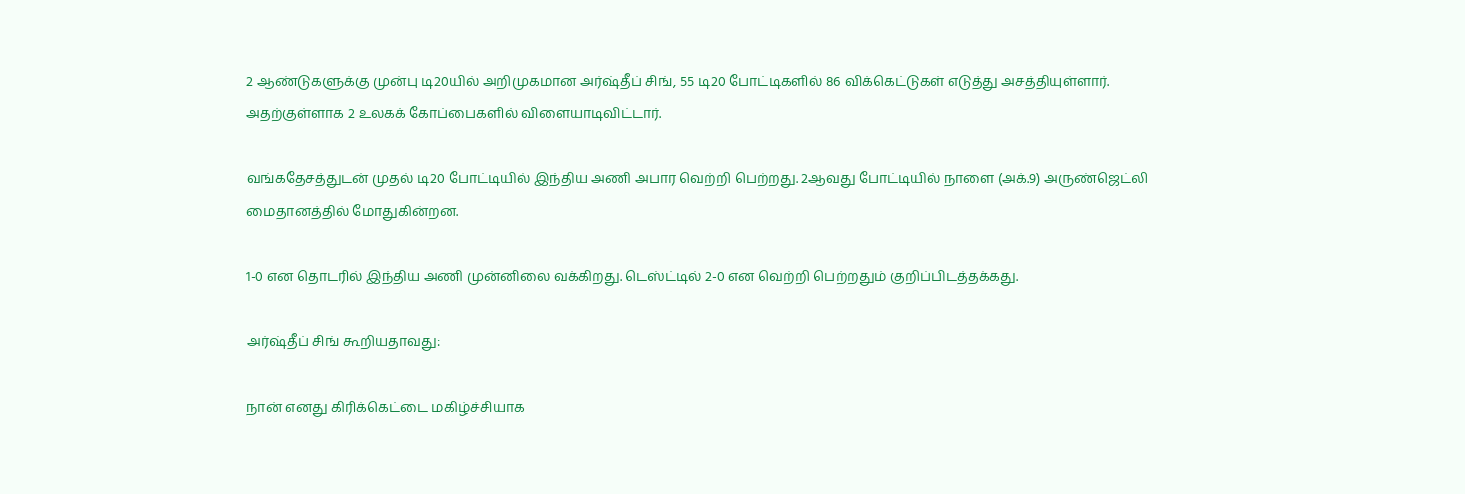2 ஆண்டுகளுக்கு முன்பு டி20யில் அறிமுகமான அர்ஷ்தீப் சிங், 55 டி20 போட்டிகளில் 86 விக்கெட்டுகள் எடுத்து அசத்தியுள்ளார். அதற்குள்ளாக 2 உலகக் கோப்பைகளில் விளையாடிவிட்டார்.

வங்கதேசத்துடன் முதல் டி20 போட்டியில் இந்திய அணி அபார வெற்றி பெற்றது. 2ஆவது போட்டியில் நாளை (அக்.9) அருண்ஜெட்லி மைதானத்தில் மோதுகின்றன.

1-0 என தொடரில் இந்திய அணி முன்னிலை வக்கிறது. டெஸ்ட்டில் 2-0 என வெற்றி பெற்றதும் குறிப்பிடத்தக்கது.

அர்ஷ்தீப் சிங் கூறியதாவது:

நான் எனது கிரிக்கெட்டை மகிழ்ச்சியாக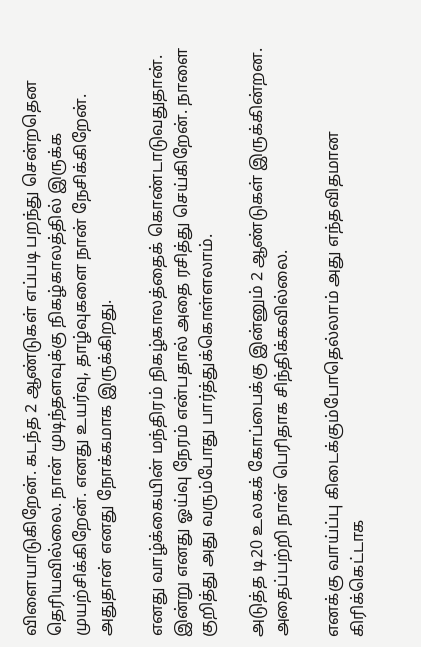விளையாடுகிறேன். கடந்த 2 ஆண்டுகள் எப்படி பறந்து சென்றதென தெரியவில்லை. நான் முடிந்தளவுக்கு நிகழ்காலத்தில் இருக்க முயற்சிக்கிறேன். எனது உயர்வு, தாழ்வுகளை நான் நேசிக்கிறேன். அதுதான் எனது நோக்கமாக இருக்கிறது.

எனது வாழ்க்கையின் மந்திரம் நிகழ்காலத்தைக் கொண்டாடுவதுதான். இன்று எனது ஓய்வு நேரம் என்பதால் அதை ரசித்து செய்கிறேன். நாளை குறித்து அது வரும்போது பார்த்துக்கொள்ளலாம்.

அடுத்த டி20 உலகக் கோப்பைக்கு இன்னும் 2 ஆண்டுகள் இருக்கின்றன. அதைப்பற்றி நான் பெரிதாக சிந்திக்கவில்லை.

எனக்கு வாய்ப்பு கிடைக்கும்போதெல்லாம் அது எந்தவிதமான கிரிக்கெட்டாக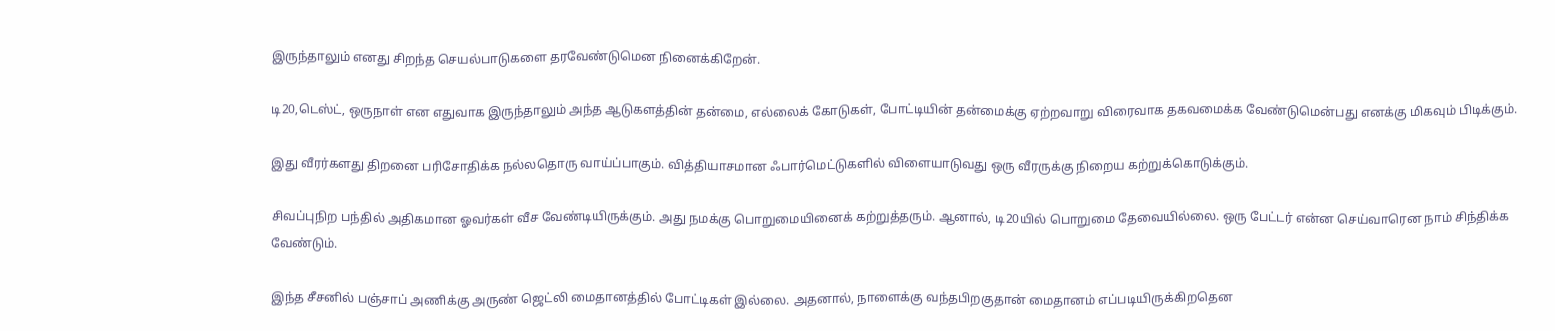இருந்தாலும் எனது சிறந்த செயல்பாடுகளை தரவேண்டுமென நினைக்கிறேன்.

டி20,டெஸ்ட், ஒருநாள் என எதுவாக இருந்தாலும் அந்த ஆடுகளத்தின் தன்மை, எல்லைக் கோடுகள், போட்டியின் தன்மைக்கு ஏற்றவாறு விரைவாக தகவமைக்க வேண்டுமென்பது எனக்கு மிகவும் பிடிக்கும்.

இது வீரர்களது திறனை பரிசோதிக்க நல்லதொரு வாய்ப்பாகும். வித்தியாசமான ஃபார்மெட்டுகளில் விளையாடுவது ஒரு வீரருக்கு நிறைய கற்றுக்கொடுக்கும்.

சிவப்புநிற பந்தில் அதிகமான ஓவர்கள் வீச வேண்டியிருக்கும். அது நமக்கு பொறுமையினைக் கற்றுத்தரும். ஆனால், டி20யில் பொறுமை தேவையில்லை. ஒரு பேட்டர் என்ன செய்வாரென நாம் சிந்திக்க வேண்டும்.

இந்த சீசனில் பஞ்சாப் அணிக்கு அருண் ஜெட்லி மைதானத்தில் போட்டிகள் இல்லை. அதனால், நாளைக்கு வந்தபிறகுதான் மைதானம் எப்படியிருக்கிறதென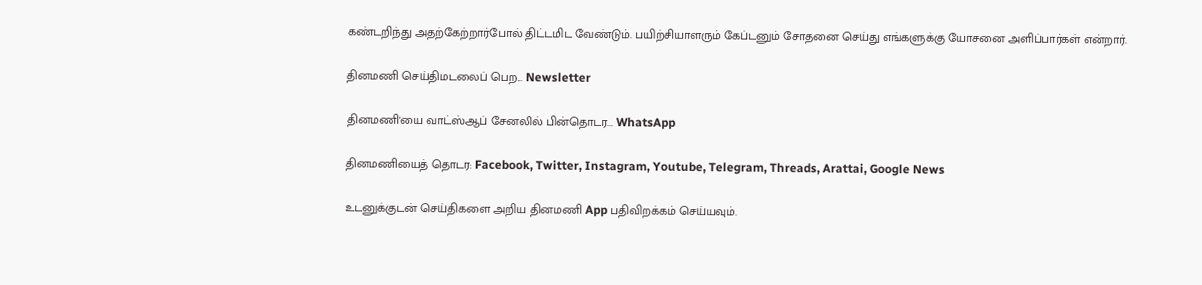கண்டறிந்து அதற்கேற்றார்போல் திட்டமிட வேண்டும். பயிற்சியாளரும் கேப்டனும் சோதனை செய்து எங்களுக்கு யோசனை அளிப்பார்கள் என்றார்.

தினமணி செய்திமடலைப் பெற... Newsletter

தினமணி'யை வாட்ஸ்ஆப் சேனலில் பின்தொடர... WhatsApp

தினமணியைத் தொடர: Facebook, Twitter, Instagram, Youtube, Telegram, Threads, Arattai, Google News

உடனுக்குடன் செய்திகளை அறிய தினமணி App பதிவிறக்கம் செய்யவும்.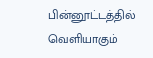பின்னூட்டத்தில் வெளியாகும்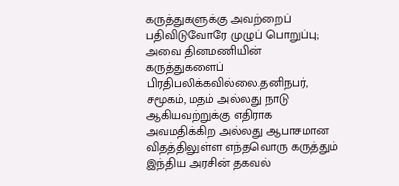கருத்துகளுக்கு அவற்றைப் பதிவிடுவோரே முழுப் பொறுப்பு; அவை தினமணியின் கருத்துகளைப் பிரதிபலிக்கவில்லை.தனிநபர், சமூகம், மதம் அல்லது நாடு ஆகியவற்றுக்கு எதிராக அவமதிக்கிற அல்லது ஆபாசமான விதத்திலுள்ள எந்தவொரு கருத்தும் இந்திய அரசின் தகவல்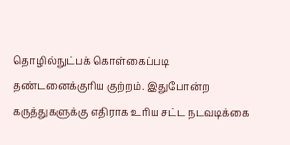தொழில்நுட்பக் கொள்கைப்படி தண்டனைக்குரிய குற்றம். இதுபோன்ற கருத்துகளுக்கு எதிராக உரிய சட்ட நடவடிக்கை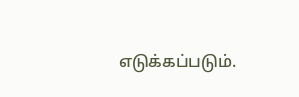எடுக்கப்படும்.